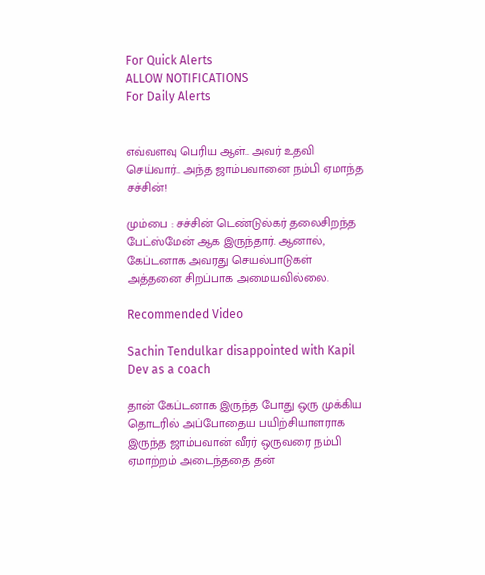For Quick Alerts
ALLOW NOTIFICATIONS
For Daily Alerts


எவ்வளவு பெரிய ஆள்.. அவர் உதவி செய்வார்.. அந்த ஜாம்பவானை நம்பி ஏமாந்த சச்சின்!

மும்பை : சச்சின் டெண்டுல்கர் தலைசிறந்த பேட்ஸ்மேன் ஆக இருந்தார். ஆனால், கேப்டனாக அவரது செயல்பாடுகள் அத்தனை சிறப்பாக அமையவில்லை.

Recommended Video

Sachin Tendulkar disappointed with Kapil Dev as a coach

தான் கேப்டனாக இருந்த போது ஒரு முக்கிய தொடரில் அப்போதைய பயிற்சியாளராக இருந்த ஜாம்பவான் வீரர் ஒருவரை நம்பி ஏமாற்றம் அடைந்ததை தன்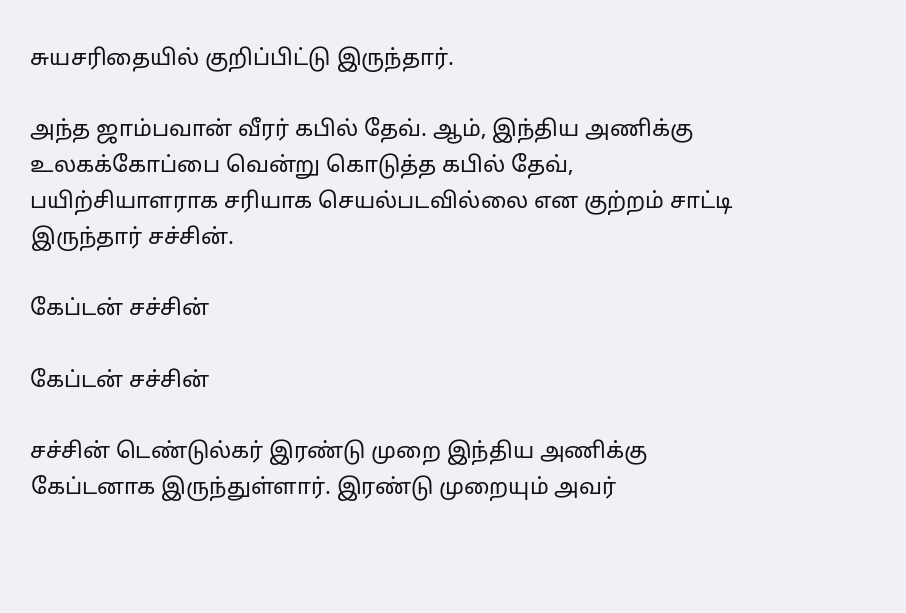சுயசரிதையில் குறிப்பிட்டு இருந்தார்.

அந்த ஜாம்பவான் வீரர் கபில் தேவ். ஆம், இந்திய அணிக்கு உலகக்கோப்பை வென்று கொடுத்த கபில் தேவ், பயிற்சியாளராக சரியாக செயல்படவில்லை என குற்றம் சாட்டி இருந்தார் சச்சின்.

கேப்டன் சச்சின்

கேப்டன் சச்சின்

சச்சின் டெண்டுல்கர் இரண்டு முறை இந்திய அணிக்கு கேப்டனாக இருந்துள்ளார். இரண்டு முறையும் அவர்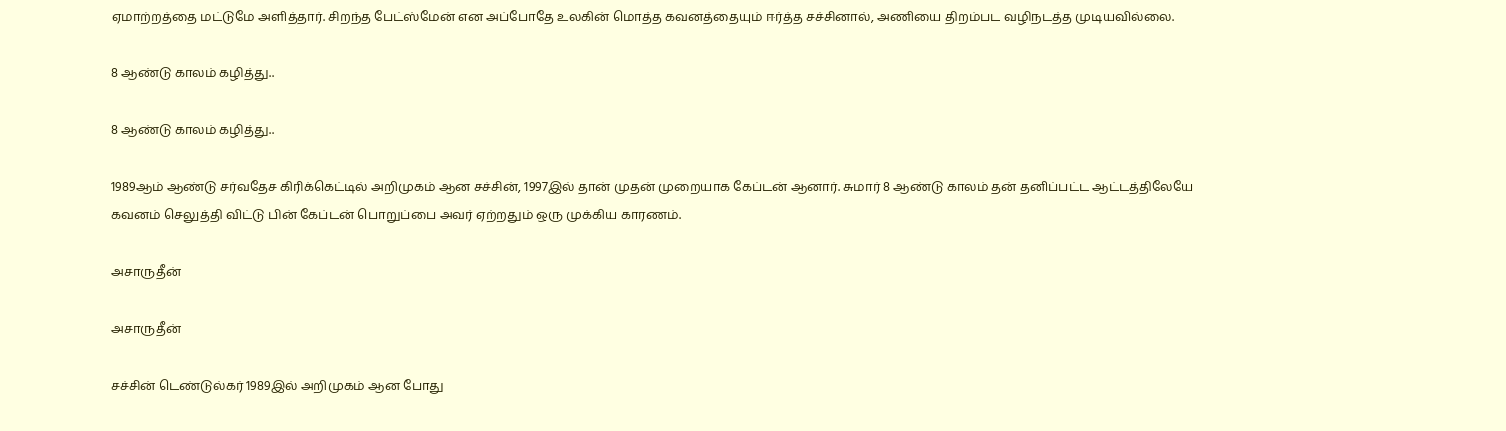ஏமாற்றத்தை மட்டுமே அளித்தார். சிறந்த பேட்ஸ்மேன் என அப்போதே உலகின் மொத்த கவனத்தையும் ஈர்த்த சச்சினால், அணியை திறம்பட வழிநடத்த முடியவில்லை.

8 ஆண்டு காலம் கழித்து..

8 ஆண்டு காலம் கழித்து..

1989ஆம் ஆண்டு சர்வதேச கிரிக்கெட்டில் அறிமுகம் ஆன சச்சின், 1997இல் தான் முதன் முறையாக கேப்டன் ஆனார். சுமார் 8 ஆண்டு காலம் தன் தனிப்பட்ட ஆட்டத்திலேயே கவனம் செலுத்தி விட்டு பின் கேப்டன் பொறுப்பை அவர் ஏற்றதும் ஒரு முக்கிய காரணம்.

அசாருதீன்

அசாருதீன்

சச்சின் டெண்டுல்கர் 1989இல் அறிமுகம் ஆன போது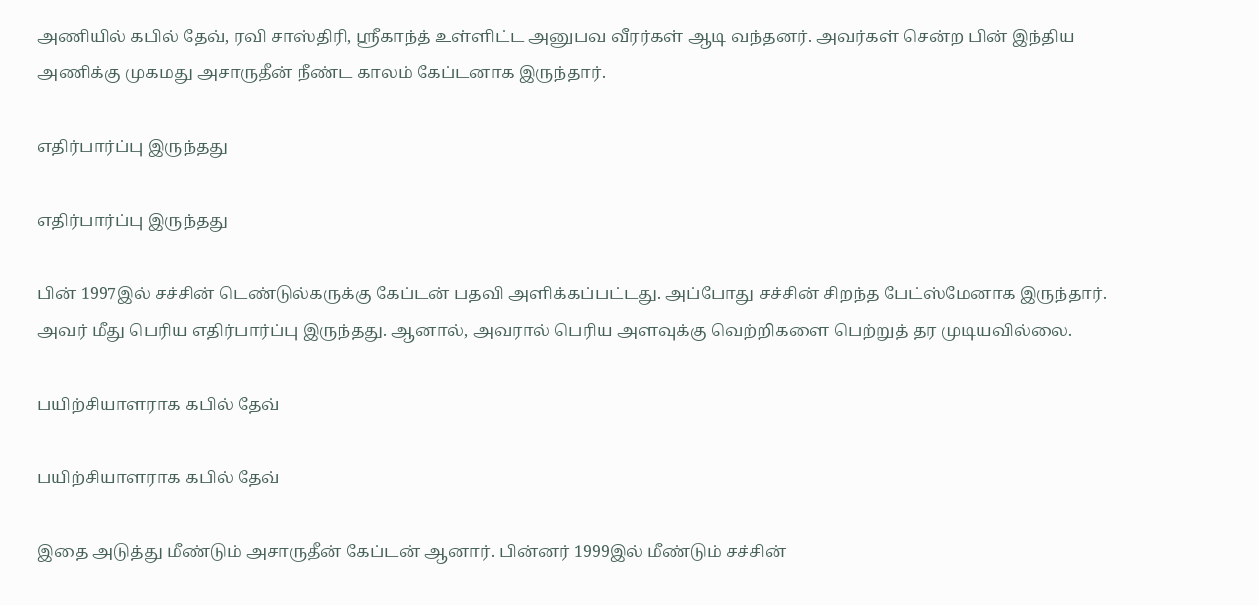அணியில் கபில் தேவ், ரவி சாஸ்திரி, ஸ்ரீகாந்த் உள்ளிட்ட அனுபவ வீரர்கள் ஆடி வந்தனர். அவர்கள் சென்ற பின் இந்திய அணிக்கு முகமது அசாருதீன் நீண்ட காலம் கேப்டனாக இருந்தார்.

எதிர்பார்ப்பு இருந்தது

எதிர்பார்ப்பு இருந்தது

பின் 1997இல் சச்சின் டெண்டுல்கருக்கு கேப்டன் பதவி அளிக்கப்பட்டது. அப்போது சச்சின் சிறந்த பேட்ஸ்மேனாக இருந்தார். அவர் மீது பெரிய எதிர்பார்ப்பு இருந்தது. ஆனால், அவரால் பெரிய அளவுக்கு வெற்றிகளை பெற்றுத் தர முடியவில்லை.

பயிற்சியாளராக கபில் தேவ்

பயிற்சியாளராக கபில் தேவ்

இதை அடுத்து மீண்டும் அசாருதீன் கேப்டன் ஆனார். பின்னர் 1999இல் மீண்டும் சச்சின்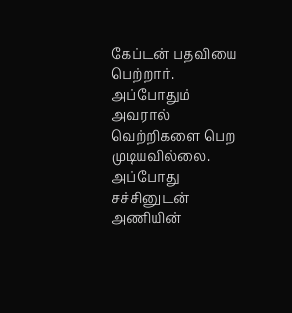கேப்டன் பதவியை பெற்றார். அப்போதும் அவரால் வெற்றிகளை பெற முடியவில்லை. அப்போது சச்சினுடன் அணியின்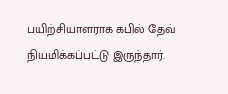பயிற்சியாளராக கபில் தேவ் நியமிக்கப்பட்டு இருந்தார்.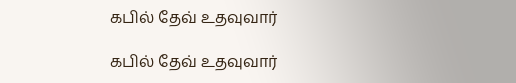கபில் தேவ் உதவுவார்

கபில் தேவ் உதவுவார்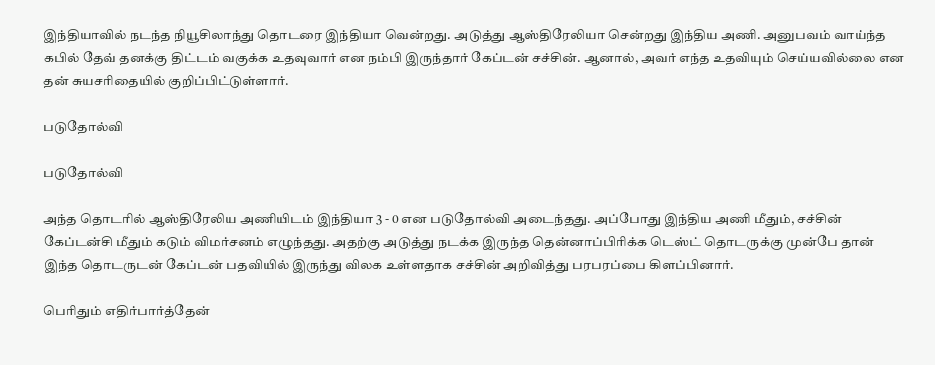இந்தியாவில் நடந்த நியூசிலாந்து தொடரை இந்தியா வென்றது. அடுத்து ஆஸ்திரேலியா சென்றது இந்திய அணி. அனுபவம் வாய்ந்த கபில் தேவ் தனக்கு திட்டம் வகுக்க உதவுவார் என நம்பி இருந்தார் கேப்டன் சச்சின். ஆனால், அவர் எந்த உதவியும் செய்யவில்லை என தன் சுயசரிதையில் குறிப்பிட்டுள்ளார்.

படுதோல்வி

படுதோல்வி

அந்த தொடரில் ஆஸ்திரேலிய அணியிடம் இந்தியா 3 - 0 என படுதோல்வி அடைந்தது. அப்போது இந்திய அணி மீதும், சச்சின் கேப்டன்சி மீதும் கடும் விமர்சனம் எழுந்தது. அதற்கு அடுத்து நடக்க இருந்த தென்னாப்பிரிக்க டெஸ்ட் தொடருக்கு முன்பே தான் இந்த தொடருடன் கேப்டன் பதவியில் இருந்து விலக உள்ளதாக சச்சின் அறிவித்து பரபரப்பை கிளப்பினார்.

பெரிதும் எதிர்பார்த்தேன்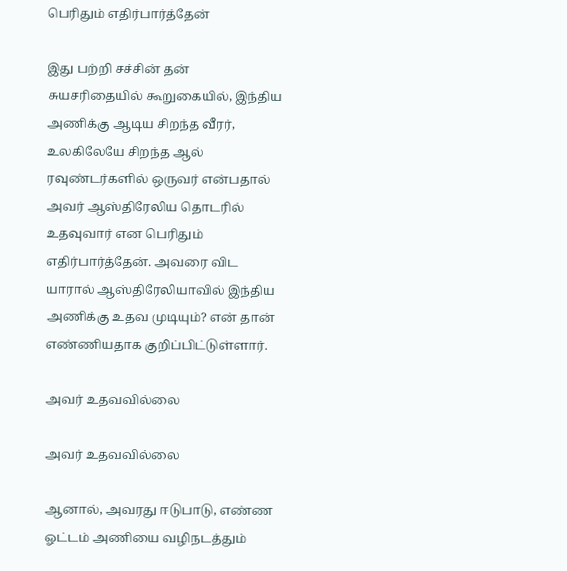பெரிதும் எதிர்பார்த்தேன்

இது பற்றி சச்சின் தன் சுயசரிதையில் கூறுகையில், இந்திய அணிக்கு ஆடிய சிறந்த வீரர், உலகிலேயே சிறந்த ஆல் ரவுண்டர்களில் ஒருவர் என்பதால் அவர் ஆஸ்திரேலிய தொடரில் உதவுவார் என பெரிதும் எதிர்பார்த்தேன். அவரை விட யாரால் ஆஸ்திரேலியாவில் இந்திய அணிக்கு உதவ முடியும்? என் தான் எண்ணியதாக குறிப்பிட்டுள்ளார்.

அவர் உதவவில்லை

அவர் உதவவில்லை

ஆனால், அவரது ஈடுபாடு, எண்ண ஓட்டம் அணியை வழிநடத்தும்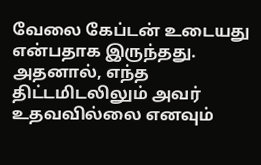வேலை கேப்டன் உடையது என்பதாக இருந்தது. அதனால், எந்த திட்டமிடலிலும் அவர் உதவவில்லை எனவும்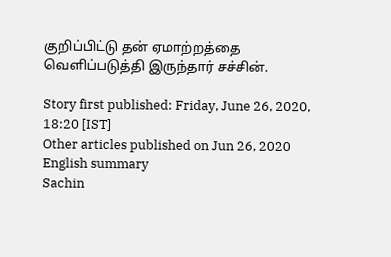குறிப்பிட்டு தன் ஏமாற்றத்தை வெளிப்படுத்தி இருந்தார் சச்சின்.

Story first published: Friday, June 26, 2020, 18:20 [IST]
Other articles published on Jun 26, 2020
English summary
Sachin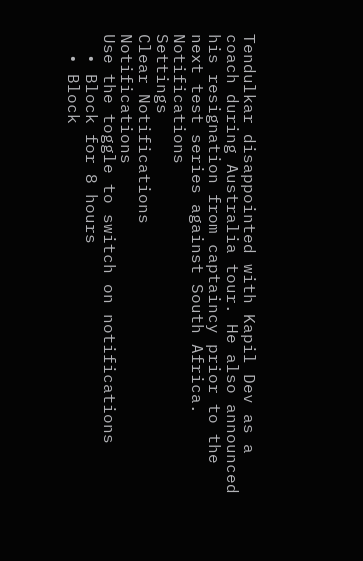Tendulkar disappointed with Kapil Dev as a coach during Australia tour. He also announced his resignation from captaincy prior to the next test series against South Africa.
Notifications
Settings
Clear Notifications
Notifications
Use the toggle to switch on notifications
  • Block for 8 hours
  • Block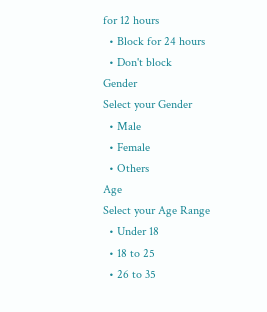for 12 hours
  • Block for 24 hours
  • Don't block
Gender
Select your Gender
  • Male
  • Female
  • Others
Age
Select your Age Range
  • Under 18
  • 18 to 25
  • 26 to 35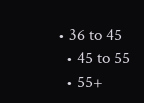• 36 to 45
  • 45 to 55
  • 55+